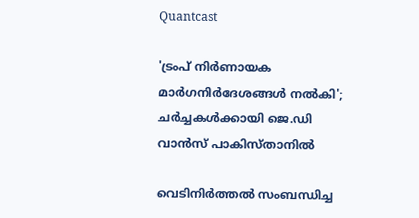Quantcast

'ട്രംപ് നിര്‍ണായക മാര്‍ഗനിര്‍ദേശങ്ങള്‍ നല്‍കി'; ചര്‍ച്ചകള്‍ക്കായി ജെ.ഡി വാന്‍സ് പാകിസ്താനില്‍

വെടിനിര്‍ത്തല്‍ സംബന്ധിച്ച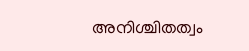അനിശ്ചിതത്വം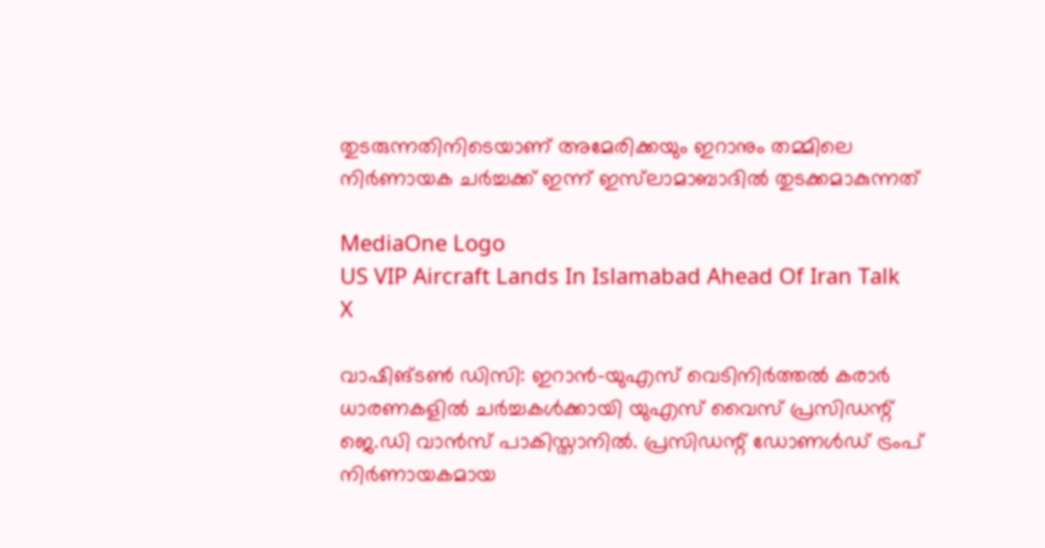തുടരുന്നതിനിടെയാണ് അമേരിക്കയും ഇറാനും തമ്മിലെ നിര്‍ണായക ചര്‍ച്ചക്ക് ഇന്ന് ഇസ്‌ലാമാബാദില്‍ തുടക്കമാകുന്നത്

MediaOne Logo
US VIP Aircraft Lands In Islamabad Ahead Of Iran Talk
X

വാഷിങ്ടണ്‍ ഡിസി: ഇറാന്‍-യുഎസ് വെടിനിര്‍ത്തല്‍ കരാര്‍ ധാരണകളില്‍ ചര്‍ച്ചകള്‍ക്കായി യുഎസ് വൈസ് പ്രസിഡന്റ് ജെ.ഡി വാന്‍സ് പാകിസ്താനില്‍. പ്രസിഡന്റ് ഡോണള്‍ഡ് ട്രംപ് നിര്‍ണായകമായ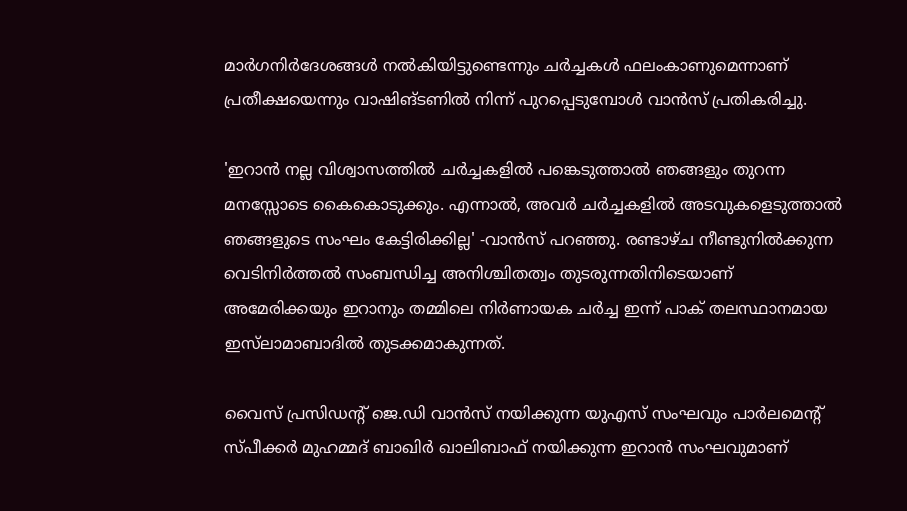മാര്‍ഗനിര്‍ദേശങ്ങള്‍ നല്‍കിയിട്ടുണ്ടെന്നും ചര്‍ച്ചകള്‍ ഫലംകാണുമെന്നാണ് പ്രതീക്ഷയെന്നും വാഷിങ്ടണില്‍ നിന്ന് പുറപ്പെടുമ്പോള്‍ വാന്‍സ് പ്രതികരിച്ചു.

'ഇറാന്‍ നല്ല വിശ്വാസത്തില്‍ ചര്‍ച്ചകളില്‍ പങ്കെടുത്താല്‍ ഞങ്ങളും തുറന്ന മനസ്സോടെ കൈകൊടുക്കും. എന്നാല്‍, അവര്‍ ചര്‍ച്ചകളില്‍ അടവുകളെടുത്താല്‍ ഞങ്ങളുടെ സംഘം കേട്ടിരിക്കില്ല' -വാന്‍സ് പറഞ്ഞു. രണ്ടാഴ്ച നീണ്ടുനില്‍ക്കുന്ന വെടിനിര്‍ത്തല്‍ സംബന്ധിച്ച അനിശ്ചിതത്വം തുടരുന്നതിനിടെയാണ് അമേരിക്കയും ഇറാനും തമ്മിലെ നിര്‍ണായക ചര്‍ച്ച ഇന്ന് പാക് തലസ്ഥാനമായ ഇസ്‌ലാമാബാദില്‍ തുടക്കമാകുന്നത്.

വൈസ് പ്രസിഡന്റ് ജെ.ഡി വാന്‍സ് നയിക്കുന്ന യുഎസ് സംഘവും പാര്‍ലമെന്റ് സ്പീക്കര്‍ മുഹമ്മദ് ബാഖിര്‍ ഖാലിബാഫ് നയിക്കുന്ന ഇറാന്‍ സംഘവുമാണ്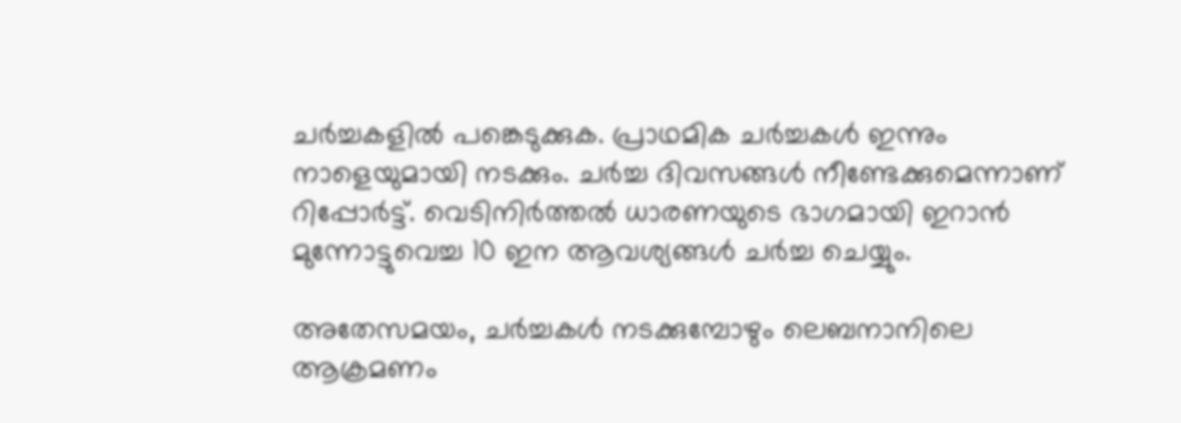ചർച്ചകളില്‍ പങ്കെടുക്കുക. പ്രാഥമിക ചര്‍ച്ചകള്‍ ഇന്നും നാളെയുമായി നടക്കും. ചര്‍ച്ച ദിവസങ്ങള്‍ നീണ്ടേക്കുമെന്നാണ് റിപ്പോര്‍ട്ട്. വെടിനിര്‍ത്തല്‍ ധാരണയുടെ ഭാഗമായി ഇറാന്‍ മുന്നോട്ടുവെച്ച 10 ഇന ആവശ്യങ്ങള്‍ ചര്‍ച്ച ചെയ്യും.

അതേസമയം, ചര്‍ച്ചകള്‍ നടക്കുമ്പോഴും ലെബനാനിലെ ആക്രമണം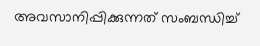അവസാനിപ്പിക്കുന്നത് സംബന്ധിച്ച്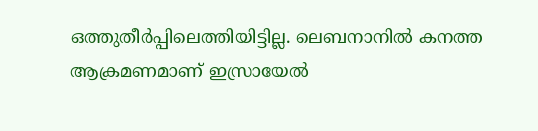ഒത്തുതീര്‍പ്പിലെത്തിയിട്ടില്ല. ലെബനാനില്‍ കനത്ത ആക്രമണമാണ് ഇസ്രായേല്‍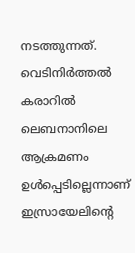നടത്തുന്നത്. വെടിനിര്‍ത്തല്‍ കരാറില്‍ ലെബനാനിലെ ആക്രമണം ഉള്‍പ്പെടില്ലെന്നാണ് ഇസ്രായേലിന്റെ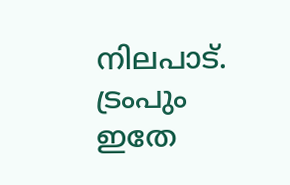നിലപാട്. ട്രംപും ഇതേ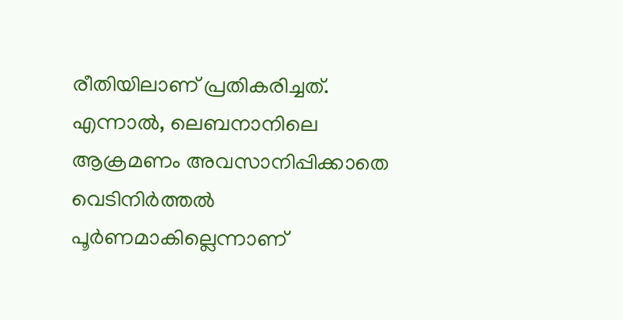രീതിയിലാണ് പ്രതികരിച്ചത്. എന്നാല്‍, ലെബനാനിലെ ആക്രമണം അവസാനിപ്പിക്കാതെ വെടിനിര്‍ത്തല്‍ പൂര്‍ണമാകില്ലെന്നാണ്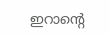ഇറാന്റെ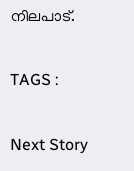നിലപാട്.

TAGS :

Next Story